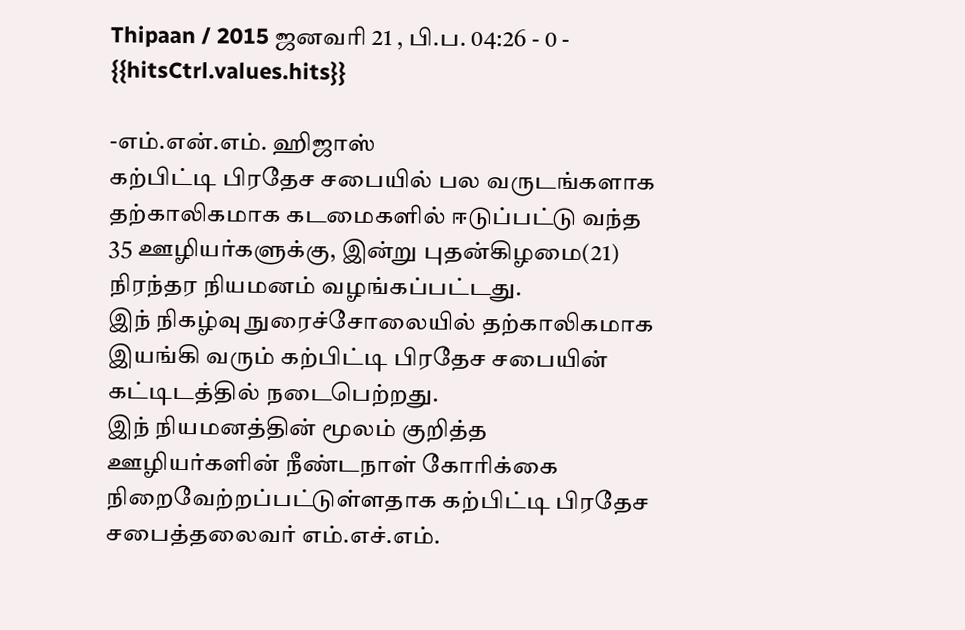Thipaan / 2015 ஜனவரி 21 , பி.ப. 04:26 - 0 - {{hitsCtrl.values.hits}}

-எம்.என்.எம். ஹிஜாஸ்
கற்பிட்டி பிரதேச சபையில் பல வருடங்களாக தற்காலிகமாக கடமைகளில் ஈடுப்பட்டு வந்த 35 ஊழியர்களுக்கு, இன்று புதன்கிழமை(21) நிரந்தர நியமனம் வழங்கப்பட்டது.
இந் நிகழ்வு நுரைச்சோலையில் தற்காலிகமாக இயங்கி வரும் கற்பிட்டி பிரதேச சபையின் கட்டிடத்தில் நடைபெற்றது.
இந் நியமனத்தின் மூலம் குறித்த ஊழியர்களின் நீண்டநாள் கோரிக்கை நிறைவேற்றப்பட்டுள்ளதாக கற்பிட்டி பிரதேச சபைத்தலைவர் எம்.எச்.எம்.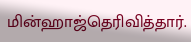மின்ஹாஜ்தெரிவித்தார்.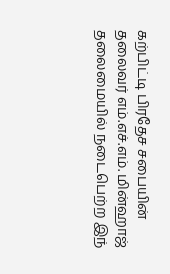கற்பிட்டி பிரதேச சபையின் தலைவர் எம்.எச்.எம். மின்ஹாஜ் தலைமையில் நடைபெற்ற இந்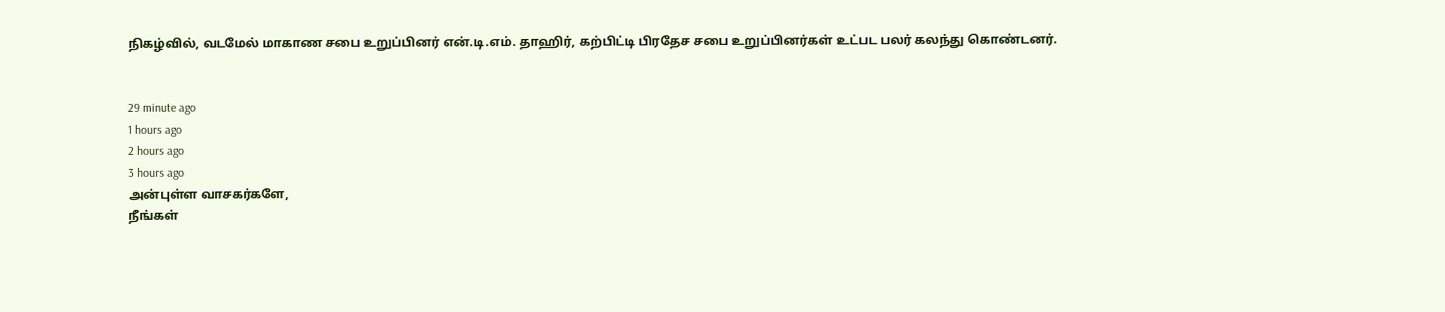நிகழ்வில், வடமேல் மாகாண சபை உறுப்பினர் என்.டி.எம். தாஹிர், கற்பிட்டி பிரதேச சபை உறுப்பினர்கள் உட்பட பலர் கலந்து கொண்டனர்.


29 minute ago
1 hours ago
2 hours ago
3 hours ago
அன்புள்ள வாசகர்களே,
நீங்கள்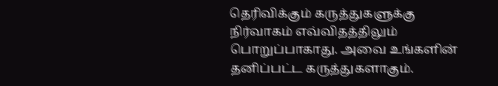தெரிவிக்கும் கருத்துகளுக்கு நிர்வாகம் எவ்விதத்திலும் பொறுப்பாகாது. அவை உங்களின் தனிப்பட்ட கருத்துகளாகும்.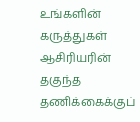உங்களின் கருத்துகள் ஆசிரியரின் தகுந்த தணிக்கைக்குப்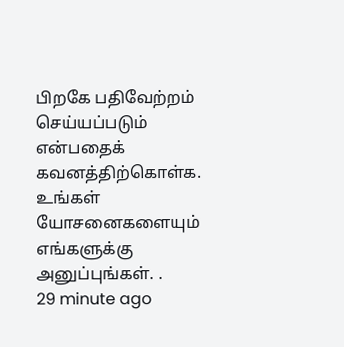பிறகே பதிவேற்றம் செய்யப்படும் என்பதைக் கவனத்திற்கொள்க. உங்கள் யோசனைகளையும் எங்களுக்கு அனுப்புங்கள். .
29 minute ago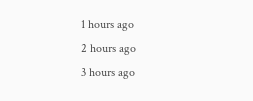1 hours ago
2 hours ago
3 hours ago